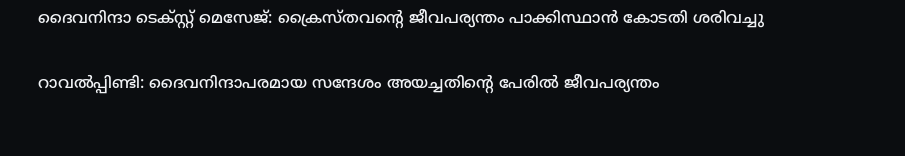ദൈവനിന്ദാ ടെക്‌സ്റ്റ് മെസേജ്: ക്രൈസ്തവന്റെ ജീവപര്യന്തം പാക്കിസ്ഥാന്‍ കോടതി ശരിവച്ചു

റാവല്‍പ്പിണ്ടി: ദൈവനിന്ദാപരമായ സന്ദേശം അയച്ചതിന്റെ പേരില്‍ ജീവപര്യന്തം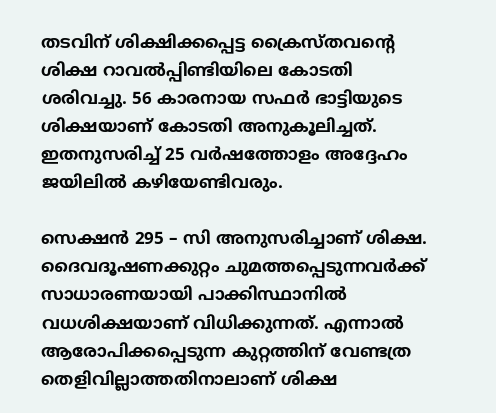തടവിന് ശിക്ഷിക്കപ്പെട്ട ക്രൈസ്തവന്റെ ശിക്ഷ റാവല്‍പ്പിണ്ടിയിലെ കോടതി ശരിവച്ചു. 56 കാരനായ സഫര്‍ ഭാട്ടിയുടെ ശിക്ഷയാണ് കോടതി അനുകൂലിച്ചത്. ഇതനുസരിച്ച് 25 വര്‍ഷത്തോളം അദ്ദേഹം ജയിലില്‍ കഴിയേണ്ടിവരും.

സെക്ഷന്‍ 295 – സി അനുസരിച്ചാണ് ശിക്ഷ. ദൈവദൂഷണക്കുറ്റം ചുമത്തപ്പെടുന്നവര്‍ക്ക് സാധാരണയായി പാക്കിസ്ഥാനില്‍ വധശിക്ഷയാണ് വിധിക്കുന്നത്. എന്നാല്‍ ആരോപിക്കപ്പെടുന്ന കുറ്റത്തിന് വേണ്ടത്ര തെളിവില്ലാത്തതിനാലാണ് ശിക്ഷ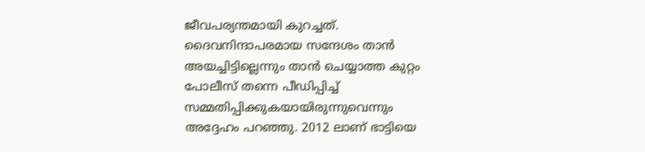ജീവപര്യന്തമായി കുറച്ചത്. ദൈവനിന്ദാപരമായ സന്ദേശം താന്‍ അയച്ചിട്ടില്ലെന്നും താന്‍ ചെയ്യാത്ത കുറ്റം പോലീസ് തന്നെ പീഡിപ്പിച്ച് സമ്മതിപ്പിക്കുകയായിരുന്നുവെന്നും അദ്ദേഹം പറഞ്ഞു. 2012 ലാണ് ഭാട്ടിയെ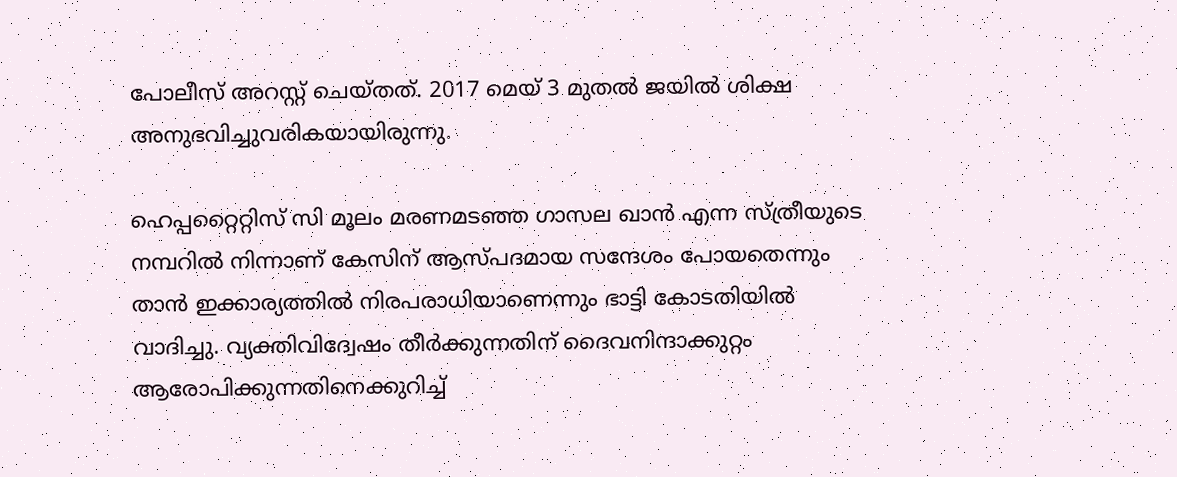പോലീസ് അറസ്റ്റ് ചെയ്തത്. 2017 മെയ് 3 മുതല്‍ ജയില്‍ ശിക്ഷ അനുഭവിച്ചുവരികയായിരുന്നു.

ഹെപ്പറ്റൈറ്റിസ് സി മൂലം മരണമടഞ്ഞ ഗാസല ഖാന്‍ എന്ന സ്ത്രീയുടെ നമ്പറില്‍ നിന്നാണ് കേസിന് ആസ്പദമായ സന്ദേശം പോയതെന്നും താന്‍ ഇക്കാര്യത്തില്‍ നിരപരാധിയാണെന്നും ഭാട്ടി കോടതിയില്‍ വാദിച്ചു. വ്യക്തിവിദ്വേഷം തീര്‍ക്കുന്നതിന് ദൈവനിന്ദാക്കുറ്റം ആരോപിക്കുന്നതിനെക്കുറിച്ച്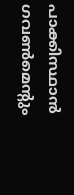പാക്കിസ്ഥാന്‍ ഗവണ്‍മെന്റും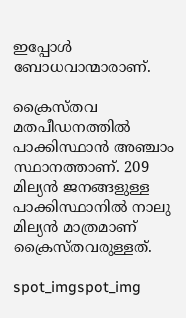ഇപ്പോള്‍ ബോധവാന്മാരാണ്.

ക്രൈസ്തവ മതപീഡനത്തില്‍ പാക്കിസ്ഥാന്‍ അഞ്ചാം സ്ഥാനത്താണ്. 209 മില്യന്‍ ജനങ്ങളുള്ള പാക്കിസ്ഥാനില്‍ നാലു മില്യന്‍ മാത്രമാണ് ക്രൈസ്തവരുള്ളത്.

spot_imgspot_img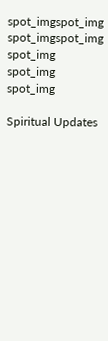spot_imgspot_img
spot_imgspot_img
spot_img
spot_img
spot_img

Spiritual Updates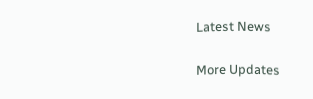Latest News

More Updates